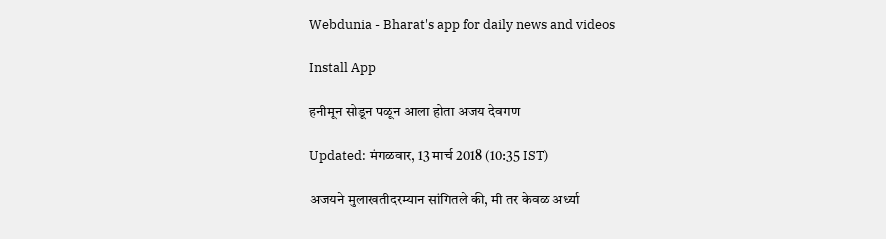Webdunia - Bharat's app for daily news and videos

Install App

हनीमून सोडून पळून आला होता अजय देवगण

Updated: मंगळवार, 13 मार्च 2018 (10:35 IST)

अजयने मुलाखतीदरम्यान सांगितले की, मी तर केवळ अर्ध्या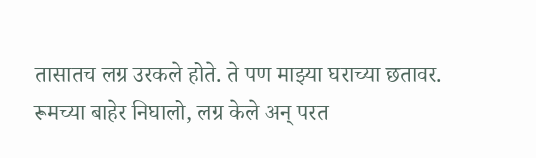तासातच लग्र उरकले होते. ते पण माझ्या घराच्या छतावर. रूमच्या बाहेर निघालो, लग्र केले अन्‌ परत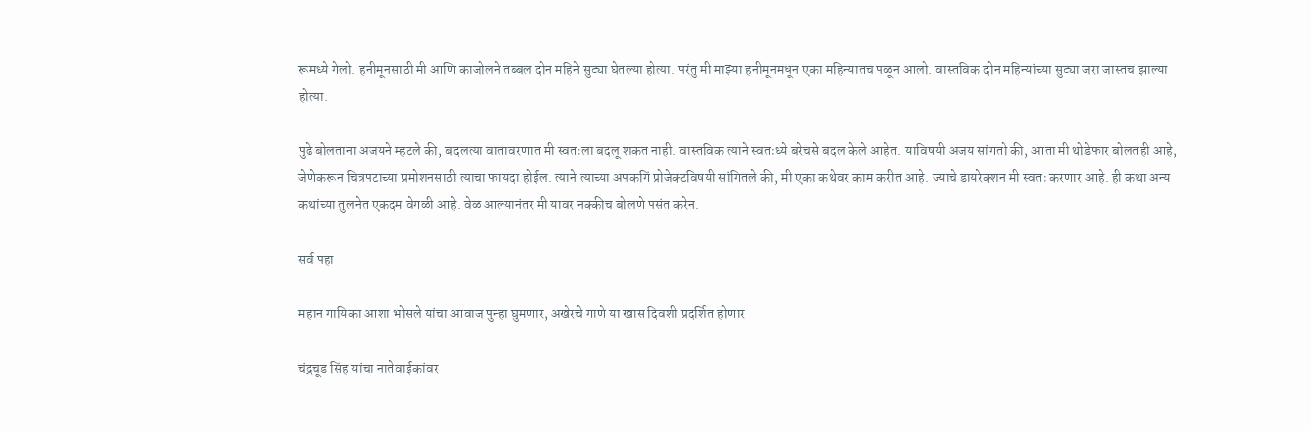रूमध्ये गेलो. हनीमूनसाठी मी आणि काजोलने तब्बल दोन महिने सुट्या घेतल्या होत्या. परंतु मी माझ्या हनीमूनमधून एका महिन्यातच पळून आलो. वास्तविक दोन महिन्यांच्या सुट्या जरा जास्तच झाल्या होत्या.

पुढे बोलताना अजयने म्हटले की, बदलत्या वातावरणात मी स्वतःला बदलू शकत नाही. वास्तविक त्याने स्वतःध्ये बरेचसे बदल केले आहेत. याविषयी अजय सांगतो की, आता मी थोडेफार बोलतही आहे, जेणेकरून चित्रपटाच्या प्रमोशनसाठी त्याचा फायदा होईल. त्याने त्याच्या अपकगिं प्रोजेक्टविषयी सांगितले की, मी एका कथेवर काम करीत आहे. ज्याचे डायरेक्शन मी स्वतः करणार आहे. ही कथा अन्य कथांच्या तुलनेत एकदम वेगळी आहे. वेळ आल्यानंतर मी यावर नक्कीच बोलणे पसंत करेन.

सर्व पहा

महान गायिका आशा भोसले यांचा आवाज पुन्हा घुमणार, अखेरचे गाणे या खास दिवशी प्रदर्शित होणार

चंद्रचूड सिंह यांचा नातेवाईकांवर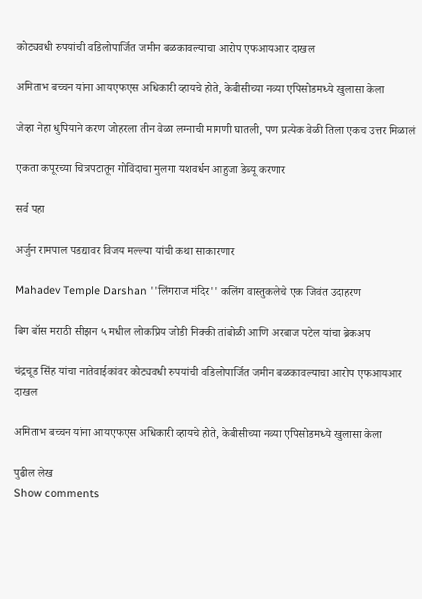कोट्यवधी रुपयांची वडिलोपार्जित जमीन बळकावल्याचा आरोप एफआयआर दाखल

अमिताभ बच्चन यांना आयएफएस अधिकारी व्हायचे होते, केबीसीच्या नव्या एपिसोडमध्ये खुलासा केला

जेव्हा नेहा धुपियाने करण जोहरला तीन वेळा लग्नाची मागणी घातली, पण प्रत्येक वेळी तिला एकच उत्तर मिळालं

एकता कपूरच्या चित्रपटातून गोविंदाचा मुलगा यशवर्धन आहुजा डेब्यू करणार

सर्व पहा

अर्जुन रामपाल पडद्यावर विजय मल्ल्या यांची कथा साकारणार

Mahadev Temple Darshan ''लिंगराज मंदिर'' कलिंग वास्तुकलेचे एक जिवंत उदाहरण

बिग बॉस मराठी सीझन ५ मधील लोकप्रिय जोडी निक्की तांबोळी आणि अरबाज पटेल यांचा ब्रेकअप

चंद्रचूड सिंह यांचा नातेवाईकांवर कोट्यवधी रुपयांची वडिलोपार्जित जमीन बळकावल्याचा आरोप एफआयआर दाखल

अमिताभ बच्चन यांना आयएफएस अधिकारी व्हायचे होते, केबीसीच्या नव्या एपिसोडमध्ये खुलासा केला

पुढील लेख
Show comments